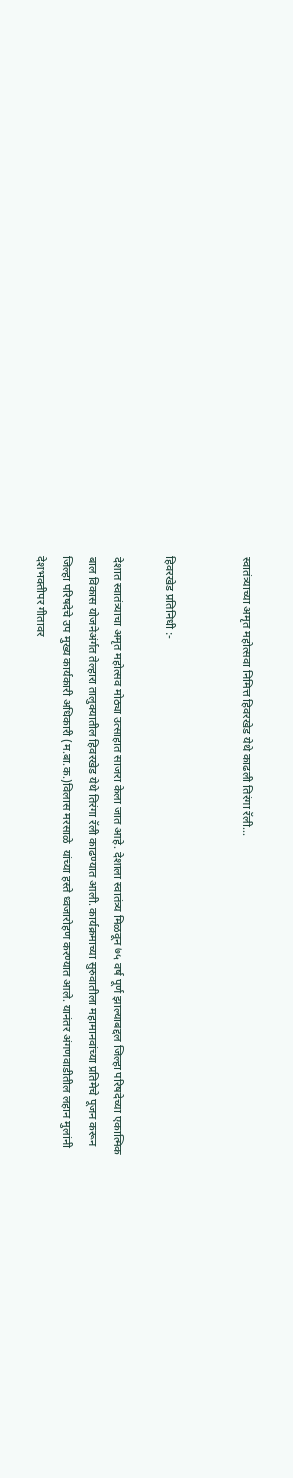स्वातंत्र्याच्या अमृत महोत्सवा निमित्त हिवरखेड येथे काढली तिरंगा रॅली...


हिवरखेड प्रतिनिधी :-

देशात स्वातंत्र्याचा अमृत महोत्सव मोठ्या उत्साहात साजरा केला जात आहे. देशाला स्वातंत्र्य मिळवून ७५ वर्ष पूर्ण झाल्याबद्दल जिल्हा परिषदेच्या एकात्मिक बाल विकास योजनेअंर्गत तेल्हारा तालुक्यातील हिवरखेड येथे तिरंगा रॅली काढण्यात आली. कार्यक्रमाच्या सुरुवातीला महामानवांच्या प्रतिमेचे पूजन करून जिल्हा परिषदेचे उप मुख्य कार्यकारी अधिकारी (म.बा.क.)विलास मरसाळे  यांच्या हस्ते ध्वजारोहण करण्यात आले. यानंतर अंगणवाडीतील लहान मुलांनी देशभक्तीपर गीतावर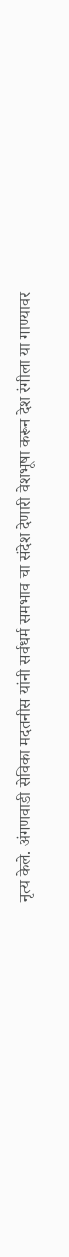नृत्य केले. अंगणवाडी सेविका मदतनीस यांनी सर्वधर्म समभाव चा संदेश देणारी वेशभूषा करून देश रंगीला या गाण्यावर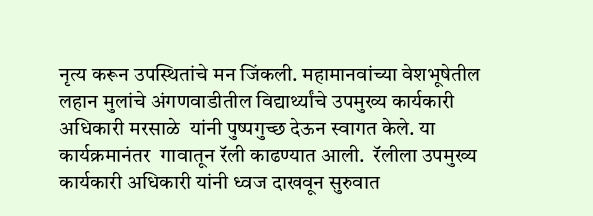नृत्य करून उपस्थितांचे मन जिंकली. महामानवांच्या वेशभूषेतील  लहान मुलांचे अंगणवाडीतील विद्यार्थ्यांचे उपमुख्य कार्यकारी अधिकारी मरसाळे  यांनी पुष्पगुच्छ देऊन स्वागत केले. या कार्यक्रमानंतर  गावातून रॅली काढण्यात आली.  रॅलीला उपमुख्य कार्यकारी अधिकारी यांनी ध्वज दाखवून सुरुवात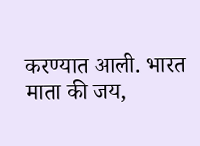करण्यात आली. भारत माता की जय,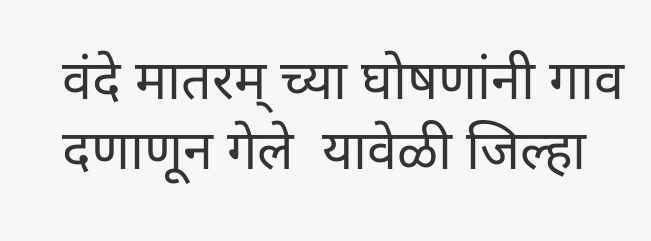वंदे मातरम् च्या घोषणांनी गाव दणाणून गेले  यावेळी जिल्हा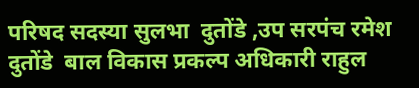परिषद सदस्या सुलभा  दुतोंडे ,उप सरपंच रमेश दुतोंडे  बाल विकास प्रकल्प अधिकारी राहुल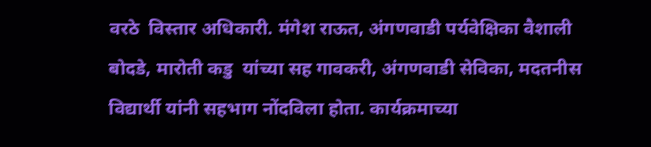वरठे  विस्तार अधिकारी. मंगेश राऊत, अंगणवाडी पर्यवेक्षिका वैशाली बोदडे, मारोती कडु  यांच्या सह गावकरी, अंगणवाडी सेविका, मदतनीस विद्यार्थी यांनी सहभाग नोंदविला होता. कार्यक्रमाच्या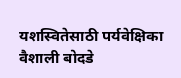यशस्वितेसाठी पर्यवेक्षिका वैशाली बोदडे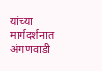यांच्या मार्गदर्शनात अंगणवाडी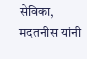सेविका, मदतनीस यांनी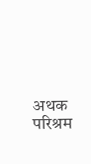अथक परिश्रम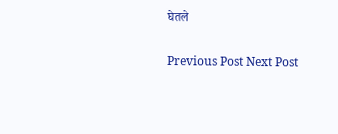घेतले

Previous Post Next Post